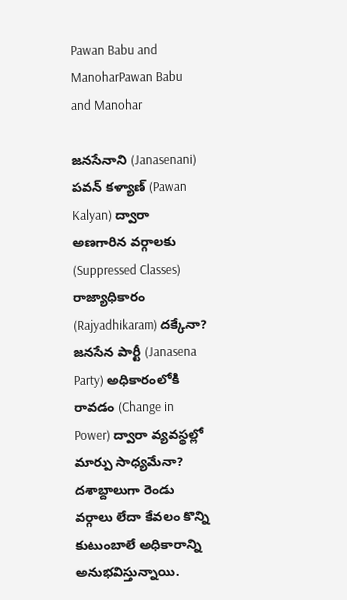Pawan Babu and ManoharPawan Babu and Manohar

జనసేనాని (Janasenani) పవన్ కళ్యాణ్ (Pawan Kalyan) ద్వారా అణగారిన వర్గాలకు (Suppressed Classes) రాజ్యాధికారం (Rajyadhikaram) దక్కేనా? జనసేన పార్టీ (Janasena Party) అధికారంలోకి రావడం (Change in Power) ద్వారా వ్యవస్థల్లో మార్పు సాధ్యమేనా? దశాబ్దాలుగా రెండు వర్గాలు లేదా కేవలం కొన్ని కుటుంబాలే అధికారాన్ని అనుభవిస్తున్నాయి.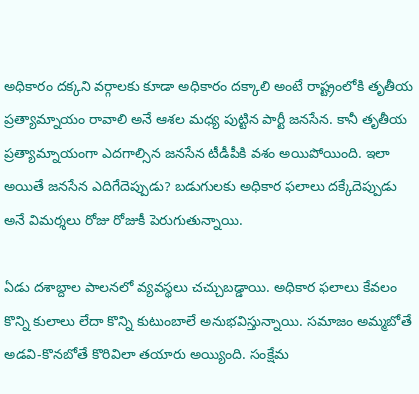అధికారం దక్కని వర్గాలకు కూడా అధికారం దక్కాలి అంటే రాష్ట్రంలోకి తృతీయ ప్రత్యామ్నాయం రావాలి అనే ఆశల మధ్య పుట్టిన పార్టీ జనసేన. కానీ తృతీయ ప్రత్యామ్నాయంగా ఎదగాల్సిన జనసేన టీడీపీకి వశం అయిపోయింది. ఇలా అయితే జనసేన ఎదిగేదెప్పుడు? బడుగులకు అధికార ఫలాలు దక్కేదెప్పుడు అనే విమర్శలు రోజు రోజుకీ పెరుగుతున్నాయి.

ఏడు దశాబ్దాల పాలనలో వ్యవస్థలు చచ్చుబడ్డాయి. అధికార ఫలాలు కేవలం కొన్ని కులాలు లేదా కొన్ని కుటుంబాలే అనుభవిస్తున్నాయి. సమాజం అమ్మబోతే అడవి-కొనబోతే కొరివిలా తయారు అయ్యింది. సంక్షేమ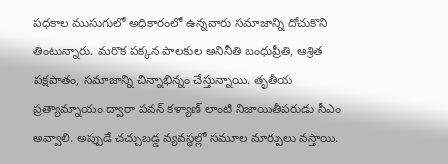పధకాల ముసుగులో అధికారంలో ఉన్నవారు సమాజాన్ని దోచుకొని తింటున్నారు. మరొక పక్కన పాలకుల అనినీతి బంధుప్రీతి, ఆశ్రిత పక్షపాతం, సమాజాన్ని చిన్నాభిన్నం చేస్తున్నాయి. తృతీయ ప్రత్యామ్నాయం ద్వారా పవన్ కళ్యాణ్ లాంటి నిజాయితీపరుడు సీఎం అవ్వాలి. అప్పుడే చచ్చుబడ్డ వ్యవస్థల్లో సమూల మార్పులు వస్తాయి.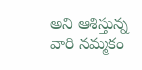అని ఆశిస్తున్న వారి నమ్మకం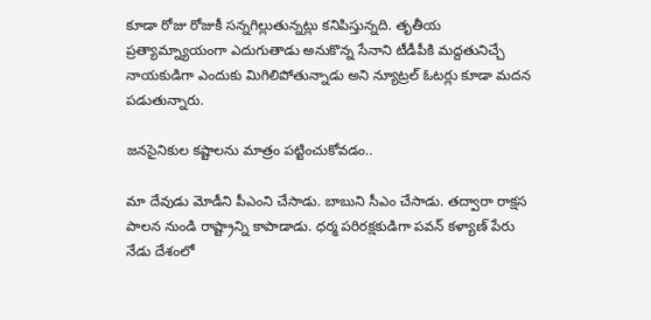కూడా రోజు రోజుకీ సన్నగిల్లుతున్నట్లు కనిపిస్తున్నది. తృతీయ ప్రత్యామ్న్యాయంగా ఎదుగుతాడు అనుకొన్న సేనాని టీడీపీకి మద్దతునిచ్చే నాయకుడిగా ఎందుకు మిగిలిపోతున్నాడు అని న్యూట్రల్ ఓటర్లు కూడా మదన పడుతున్నారు.

జనసైనికుల కష్టాలను మాత్రం పట్టించుకోవడం..

మా దేవుడు మోడీని పీఎంని చేసాడు. బాబుని సీఎం చేసాడు. తద్వారా రాక్షస పాలన నుండి రాష్ట్రాన్ని కాపాడాడు. ధర్మ పరిరక్షకుడిగా పవన్ కళ్యాణ్ పేరు నేడు దేశంలో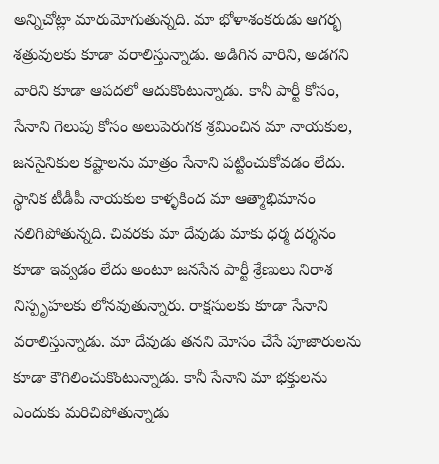అన్నిచోట్లా మారుమోగుతున్నది. మా భోళాశంకరుడు ఆగర్భ శత్రువులకు కూడా వరాలిస్తున్నాడు. అడిగిన వారిని, అడగని వారిని కూడా ఆపదలో ఆదుకొంటున్నాడు. కానీ పార్టీ కోసం, సేనాని గెలుపు కోసం అలుపెరుగక శ్రమించిన మా నాయకుల, జనసైనికుల కష్టాలను మాత్రం సేనాని పట్టించుకోవడం లేదు. స్థానిక టీడీపీ నాయకుల కాళ్ళకింద మా ఆత్మాభిమానం నలిగిపోతున్నది. చివరకు మా దేవుడు మాకు ధర్మ దర్శనం కూడా ఇవ్వడం లేదు అంటూ జనసేన పార్టీ శ్రేణులు నిరాశ నిస్పృహలకు లోనవుతున్నారు. రాక్షసులకు కూడా సేనాని వరాలిస్తున్నాడు. మా దేవుడు తనని మోసం చేసే పూజారులను కూడా కౌగిలించుకొంటున్నాడు. కానీ సేనాని మా భక్తులను ఎందుకు మరిచిపోతున్నాడు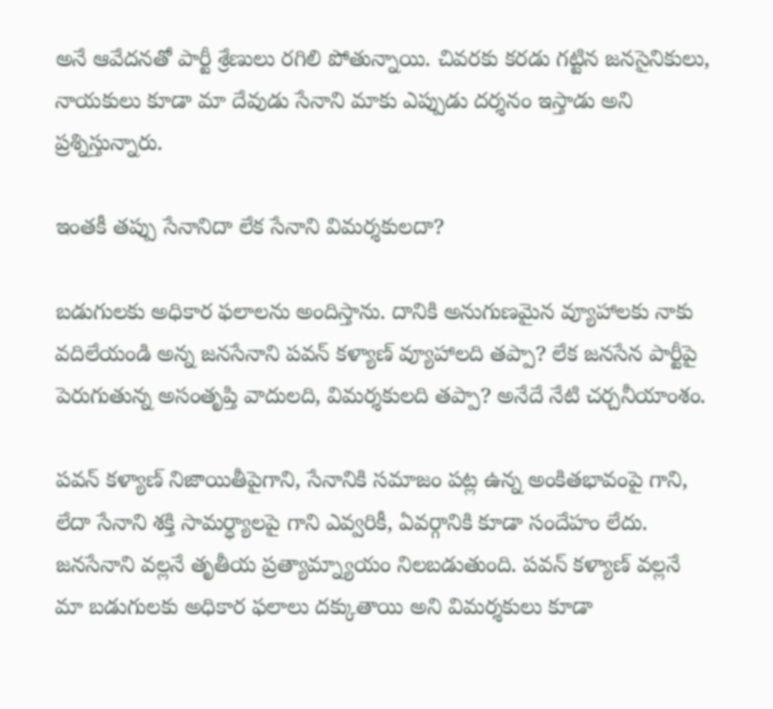అనే ఆవేదనతో పార్టీ శ్రేణులు రగిలి పోతున్నాయి. చివరకు కరడు గట్టిన జనసైనికులు, నాయకులు కూడా మా దేవుడు సేనాని మాకు ఎప్పుడు దర్శనం ఇస్తాడు అని ప్రశ్నిస్తున్నారు.

ఇంతకీ తప్పు సేనానిదా లేక సేనాని విమర్శకులదా?

బడుగులకు అధికార ఫలాలను అందిస్తాను. దానికి అనుగుణమైన వ్యూహాలకు నాకు వదిలేయండి అన్న జనసేనాని పవన్ కళ్యాణ్ వ్యూహాలది తప్పా? లేక జనసేన పార్టీపై పెరుగుతున్న అసంతృప్తి వాదులది, విమర్శకులది తప్పా? అనేదే నేటి చర్చనీయాంశం.

పవన్ కళ్యాణ్ నిజాయితీపైగాని, సేనానికి సమాజం పట్ల ఉన్న అంకితభావంపై గాని, లేదా సేనాని శక్తి సామర్ధ్యాలపై గాని ఎవ్వరికీ, ఏవర్గానికి కూడా సందేహం లేదు. జనసేనాని వల్లనే తృతీయ ప్రత్యామ్న్యాయం నిలబడుతుంది. పవన్ కళ్యాణ్ వల్లనే మా బడుగులకు అధికార ఫలాలు దక్కుతాయి అని విమర్శకులు కూడా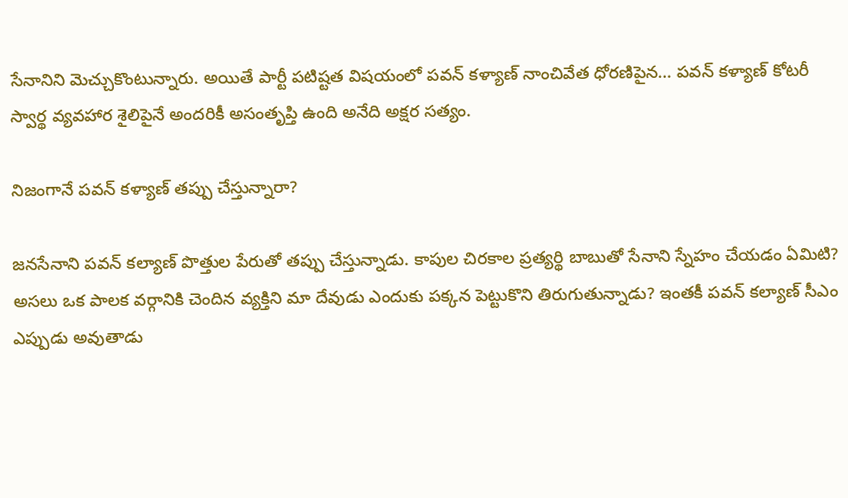సేనానిని మెచ్చుకొంటున్నారు. అయితే పార్టీ పటిష్టత విషయంలో పవన్ కళ్యాణ్ నాంచివేత ధోరణిపైన… పవన్ కళ్యాణ్ కోటరీ స్వార్థ వ్యవహార శైలిపైనే అందరికీ అసంతృప్తి ఉంది అనేది అక్షర సత్యం.

నిజంగానే పవన్ కళ్యాణ్ తప్పు చేస్తున్నారా?

జనసేనాని పవన్ కల్యాణ్ పొత్తుల పేరుతో తప్పు చేస్తున్నాడు. కాపుల చిరకాల ప్రత్యర్థి బాబుతో సేనాని స్నేహం చేయడం ఏమిటి? అసలు ఒక పాలక వర్గానికి చెందిన వ్యక్తిని మా దేవుడు ఎందుకు పక్కన పెట్టుకొని తిరుగుతున్నాడు? ఇంతకీ పవన్ కల్యాణ్ సీఎం ఎప్పుడు అవుతాడు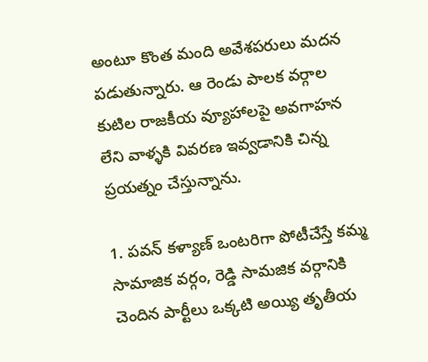అంటూ కొంత మంది అవేశపరులు మదన పడుతున్నారు. ఆ రెండు పాలక వర్గాల కుటిల రాజకీయ వ్యూహాలపై అవగాహన లేని వాళ్ళకి వివరణ ఇవ్వడానికి చిన్న ప్రయత్నం చేస్తున్నాను.

1. పవన్ కళ్యాణ్ ఒంటరిగా పోటీచేస్తే కమ్మ సామాజిక వర్గం, రెడ్డి సామజిక వర్గానికి చెందిన పార్టీలు ఒక్కటి అయ్యి తృతీయ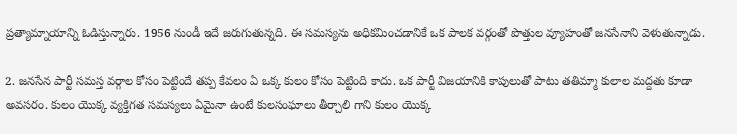ప్రత్యామ్నాయాన్ని ఓడిస్తున్నారు. 1956 నుండీ ఇదే జరుగుతున్నది. ఈ సమస్యను అధికమించడానికే ఒక పాలక వర్గంతో పొత్తుల వ్యూహంతో జనసేనాని వెళుతున్నాడు.

2. జనసేన పార్టీ సమస్త వర్గాల కోసం పెట్టిందే తప్ప కేవలం ఏ ఒక్క కులం కోసం పెట్టింది కాదు. ఒక పార్టీ విజయానికి కాపులుతో పాటు తతిమ్మా కులాల మద్దతు కూడా అవసరం. కులం యొక్క వ్యక్తిగత సమస్యలు ఏమైనా ఉంటే కులసంఘాలు తీర్చాలి గాని కులం యొక్క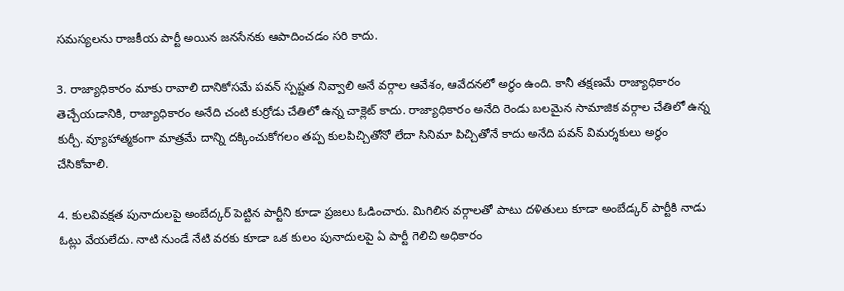సమస్యలను రాజకీయ పార్టీ అయిన జనసేనకు ఆపాదించడం సరి కాదు.

3. రాజ్యాధికారం మాకు రావాలి దానికోసమే పవన్ స్పష్టత నివ్వాలి అనే వర్గాల ఆవేశం, ఆవేదనలో అర్థం ఉంది. కానీ తక్షణమే రాజ్యాధికారం తెచ్చేయడానికి, రాజ్యాధికారం అనేది చంటి కుర్రోడు చేతిలో ఉన్న చాక్లెట్ కాదు. రాజ్యాధికారం అనేది రెండు బలమైన సామాజిక వర్గాల చేతిలో ఉన్న కుర్చీ. వ్యూహాత్మకంగా మాత్రమే దాన్ని దక్కించుకోగలం తప్ప కులపిచ్చితోనో లేదా సినిమా పిచ్చితోనే కాదు అనేది పవన్ విమర్శకులు అర్ధం చేసికోవాలి.

4. కులవివక్షత పునాదులపై అంబేద్కర్ పెట్టిన పార్టీని కూడా ప్రజలు ఓడించారు. మిగిలిన వర్గాలతో పాటు దళితులు కూడా అంబేడ్కర్ పార్టీకి నాడు ఓట్లు వేయలేదు. నాటి నుండే నేటి వరకు కూడా ఒక కులం పునాదులపై ఏ పార్టీ గెలిచి అధికారం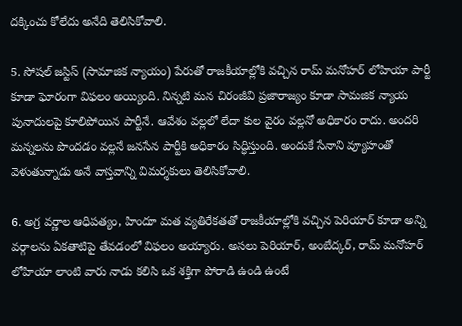దక్కించు కోలేదు అనేది తెలిసికోవాలి.

5. సోషల్ జస్టిస్ (సామాజిక న్యాయం) పేరుతో రాజకీయాల్లోకి వచ్చిన రామ్ మనోహర్ లోహియా పార్టీ కూడా ఘోరంగా విఫలం అయ్యింది. నిన్నటి మన చిరంజీవి ప్రజారాజ్యం కూడా సామజిక న్యాయ పునాదులపై కూలిపోయిన పార్టీనే. ఆవేశం వల్లలో లేదా కుల వైరం వల్లనో అధికారం రాదు. అందరి మన్నలను పొందడం వల్లనే జనసేన పార్టీకి అధికారం సిద్ధిస్తుంది. అందుకే సేనాని వ్యూహంతో వెళుతున్నాడు అనే వాస్తవాన్ని విమర్శకులు తెలిసికోవాలి.

6. అగ్ర వర్ణాల ఆధిపత్యం, హిందూ మత వ్యతిరేకతతో రాజకీయాల్లోకి వచ్చిన పెరియార్ కూడా అన్ని వర్గాలను ఏకతాటిపై తేవడంలో విఫలం అయ్యారు. అసలు పెరియార్, అంబేద్కర్, రామ్ మనోహర్ లోహియా లాంటి వారు నాడు కలిసి ఒక శక్తిగా పోరాడి ఉండి ఉంటే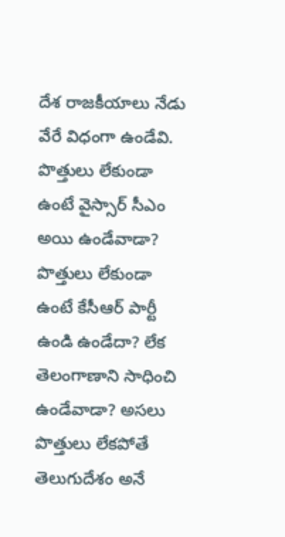దేశ రాజకీయాలు నేడు వేరే విధంగా ఉండేవి. పొత్తులు లేకుండా ఉంటే వైస్సార్ సీఎం అయి ఉండేవాడా? పొత్తులు లేకుండా ఉంటే కేసీఆర్ పార్టీ ఉండి ఉండేదా? లేక తెలంగాణాని సాధించి ఉండేవాడా? అసలు పొత్తులు లేకపోతే తెలుగుదేశం అనే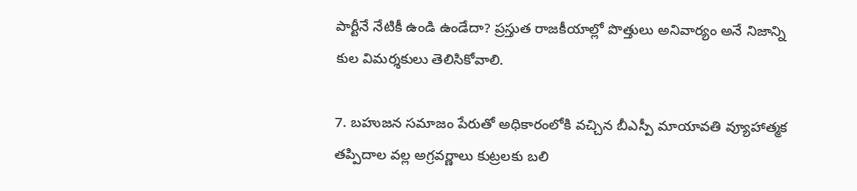పార్టీనే నేటికీ ఉండి ఉండేదా? ప్రస్తుత రాజకీయాల్లో పొత్తులు అనివార్యం అనే నిజాన్ని కుల విమర్శకులు తెలిసికోవాలి.

7. బహుజన సమాజం పేరుతో అధికారంలోకి వచ్చిన బీఎస్పీ మాయావతి వ్యూహాత్మక తప్పిదాల వల్ల అగ్రవర్ణాలు కుట్రలకు బలి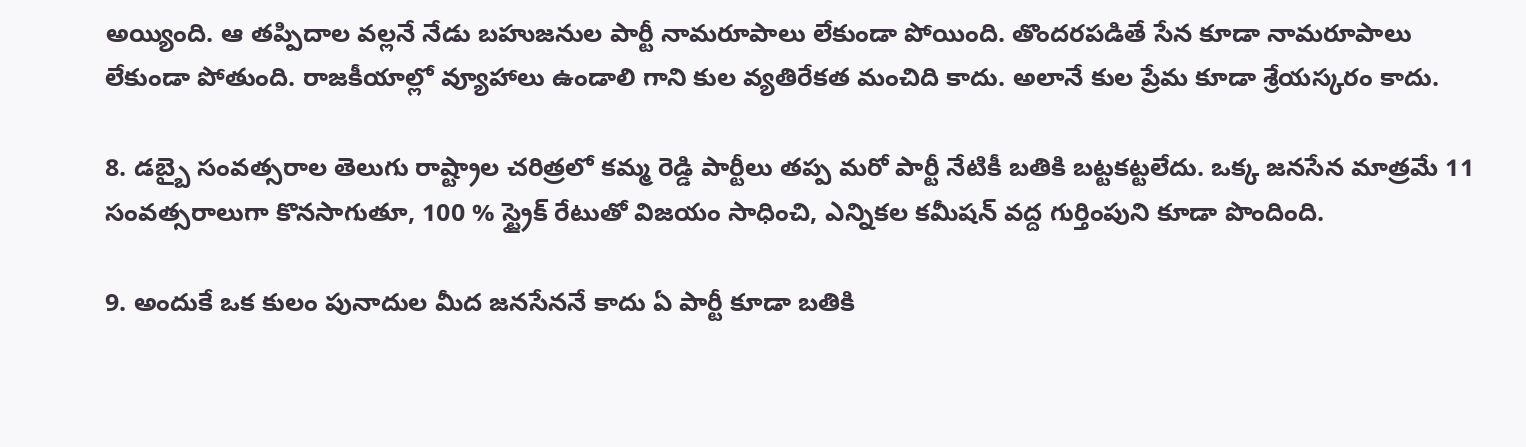అయ్యింది. ఆ తప్పిదాల వల్లనే నేడు బహుజనుల పార్టీ నామరూపాలు లేకుండా పోయింది. తొందరపడితే సేన కూడా నామరూపాలు లేకుండా పోతుంది. రాజకీయాల్లో వ్యూహాలు ఉండాలి గాని కుల వ్యతిరేకత మంచిది కాదు. అలానే కుల ప్రేమ కూడా శ్రేయస్కరం కాదు.

8. డబ్బై సంవత్సరాల తెలుగు రాష్ట్రాల చరిత్రలో కమ్మ రెడ్డి పార్టీలు తప్ప మరో పార్టీ నేటికీ బతికి బట్టకట్టలేదు. ఒక్క జనసేన మాత్రమే 11 సంవత్సరాలుగా కొనసాగుతూ, 100 % స్ట్రైక్ రేటుతో విజయం సాధించి, ఎన్నికల కమీషన్ వద్ద గుర్తింపుని కూడా పొందింది.

9. అందుకే ఒక కులం పునాదుల మీద జనసేననే కాదు ఏ పార్టీ కూడా బతికి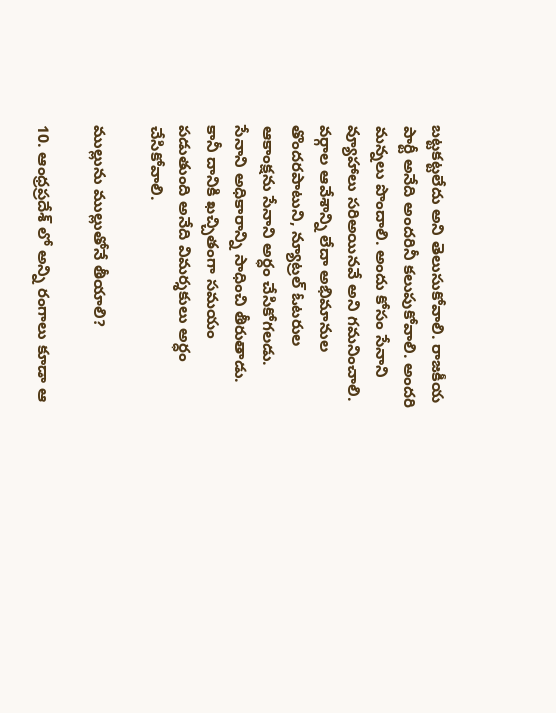బట్టకట్టలేదు అని తెలుసుకోవాలి. రాజకీయ పార్టీ అనేది అందరినీ కలుపుకోవాలి. అందరి మన్నలు పొందాలి. అందు కోసం సేనాని వ్యూహాలు సరిఅయినవే అని గమనించాలి. వర్గాల ఆవేశాన్ని లేదా అభిమానుల తొందరపాటుని, న్యూట్రల్ ఓటరుల ఆకాంక్షను సేనాని అర్ధం చేసికోగలడు. సేనాని అధికారాన్ని సాధించి తీరుతాడు. కానీ దానికి ఖచ్చితంగా సమయం పడుతుంది అనేది విమర్శకులు అర్ధం చేసికోవాలి.

ముల్లును ముల్లుతోనే తీయాలి?

10. ఆంధ్రప్రదేశ్ లో అన్ని రంగాలు కూడా ఆ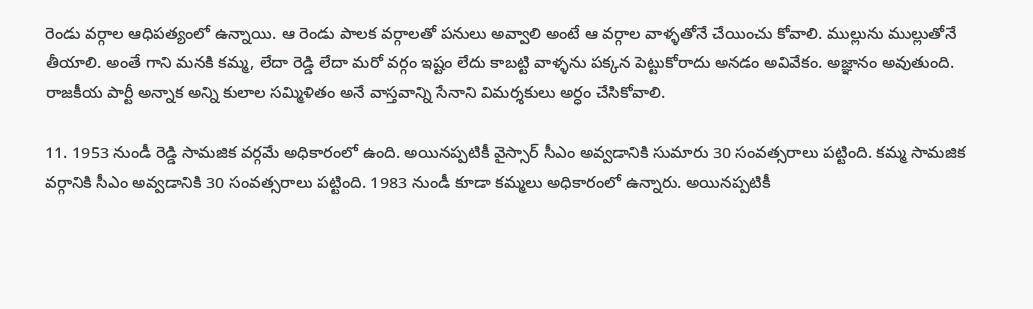రెండు వర్గాల ఆధిపత్యంలో ఉన్నాయి. ఆ రెండు పాలక వర్గాలతో పనులు అవ్వాలి అంటే ఆ వర్గాల వాళ్ళతోనే చేయించు కోవాలి. ముల్లును ముల్లుతోనే తీయాలి. అంతే గాని మనకి కమ్మ, లేదా రెడ్డి లేదా మరో వర్గం ఇష్టం లేదు కాబట్టి వాళ్ళను పక్కన పెట్టుకోరాదు అనడం అవివేకం. అజ్ఞానం అవుతుంది. రాజకీయ పార్టీ అన్నాక అన్ని కులాల సమ్మిళితం అనే వాస్తవాన్ని సేనాని విమర్శకులు అర్ధం చేసికోవాలి.

11. 1953 నుండీ రెడ్డి సామజిక వర్గమే అధికారంలో ఉంది. అయినప్పటికీ వైస్సార్ సీఎం అవ్వడానికి సుమారు 30 సంవత్సరాలు పట్టింది. కమ్మ సామజిక వర్గానికి సీఎం అవ్వడానికి 30 సంవత్సరాలు పట్టింది. 1983 నుండీ కూడా కమ్మలు అధికారంలో ఉన్నారు. అయినప్పటికీ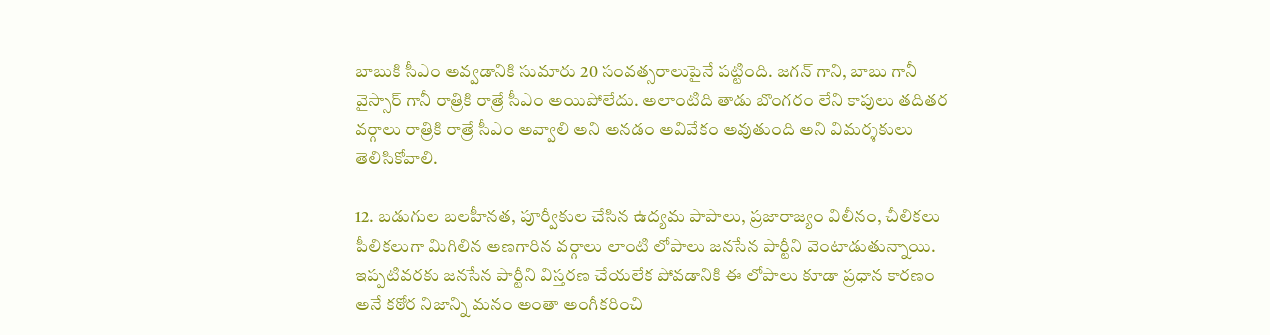బాబుకి సీఎం అవ్వడానికి సుమారు 20 సంవత్సరాలుపైనే పట్టింది. జగన్ గాని, బాబు గానీ వైస్సార్ గానీ రాత్రికి రాత్రే సీఎం అయిపోలేదు. అలాంటిది తాడు బొంగరం లేని కాపులు తదితర వర్గాలు రాత్రికి రాత్రే సీఎం అవ్వాలి అని అనడం అవివేకం అవుతుంది అని విమర్శకులు తెలిసికోవాలి.

12. బడుగుల బలహీనత, పూర్వీకుల చేసిన ఉద్యమ పాపాలు, ప్రజారాజ్యం విలీనం, చీలికలు పీలికలుగా మిగిలిన అణగారిన వర్గాలు లాంటి లోపాలు జనసేన పార్టీని వెంటాడుతున్నాయి. ఇప్పటివరకు జనసేన పార్టీని విస్తరణ చేయలేక పోవడానికి ఈ లోపాలు కూడా ప్రధాన కారణం అనే కఠోర నిజాన్ని మనం అంతా అంగీకరించి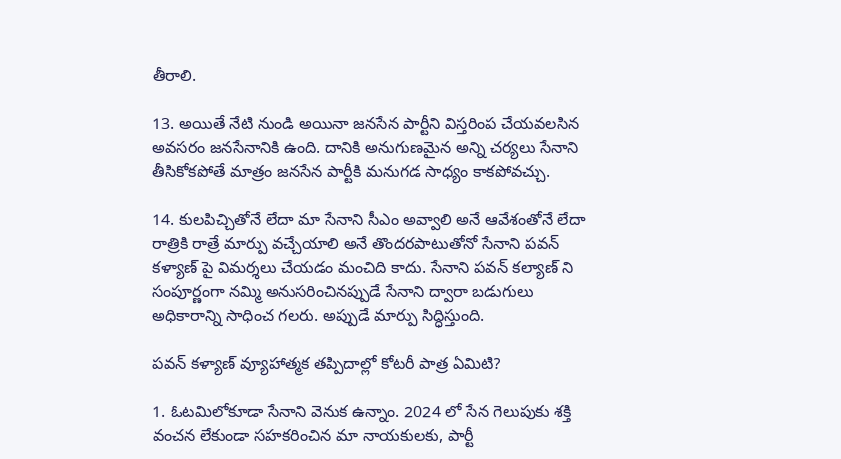తీరాలి.

13. అయితే నేటి నుండి అయినా జనసేన పార్టీని విస్తరింప చేయవలసిన అవసరం జనసేనానికి ఉంది. దానికి అనుగుణమైన అన్ని చర్యలు సేనాని తీసికోకపోతే మాత్రం జనసేన పార్టీకి మనుగడ సాధ్యం కాకపోవచ్చు.

14. కులపిచ్చితోనే లేదా మా సేనాని సీఎం అవ్వాలి అనే ఆవేశంతోనే లేదా రాత్రికి రాత్రే మార్పు వచ్చేయాలి అనే తొందరపాటుతోనో సేనాని పవన్ కళ్యాణ్ పై విమర్శలు చేయడం మంచిది కాదు. సేనాని పవన్ కల్యాణ్ ని సంపూర్ణంగా నమ్మి అనుసరించినప్పుడే సేనాని ద్వారా బడుగులు అధికారాన్ని సాధించ గలరు. అప్పుడే మార్పు సిద్ధిస్తుంది.

పవన్ కళ్యాణ్ వ్యూహాత్మక తప్పిదాల్లో కోటరీ పాత్ర ఏమిటి?

1. ఓటమిలోకూడా సేనాని వెనుక ఉన్నాం. 2024 లో సేన గెలుపుకు శక్తి వంచన లేకుండా సహకరించిన మా నాయకులకు, పార్టీ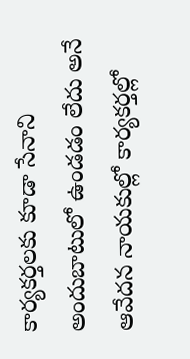కార్యకర్తలకు కూడా సేనాని అందుబాటులో ఉండడం లేదు అనే ఆవేదన నాయకుల్లో కార్యకర్తల్లో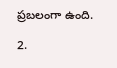ప్రబలంగా ఉంది.

2.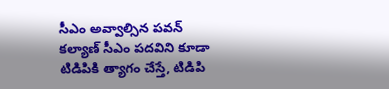సీఎం అవ్వాల్సిన పవన్ కల్యాణ్ సీఎం పదవిని కూడా టిడిపికి త్యాగం చేస్తే, టిడిపి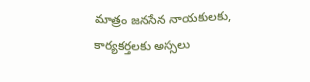మాత్రం జనసేన నాయకులకు, కార్యకర్తలకు అస్సలు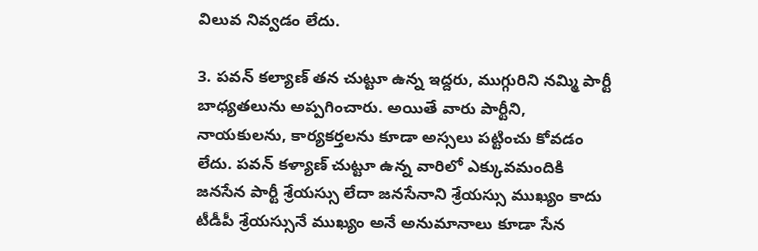విలువ నివ్వడం లేదు.

3. పవన్ కల్యాణ్ తన చుట్టూ ఉన్న ఇద్దరు, ముగ్గురిని నమ్మి పార్టీ బాధ్యతలును అప్పగించారు. అయితే వారు పార్టీని, నాయకులను, కార్యకర్తలను కూడా అస్సలు పట్టించు కోవడం లేదు. పవన్ కళ్యాణ్ చుట్టూ ఉన్న వారిలో ఎక్కువమందికి జనసేన పార్టీ శ్రేయస్సు లేదా జనసేనాని శ్రేయస్సు ముఖ్యం కాదు టీడీపీ శ్రేయస్సునే ముఖ్యం అనే అనుమానాలు కూడా సేన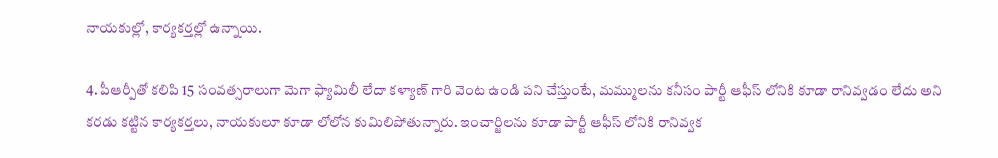నాయకుల్లో, కార్యకర్తల్లో ఉన్నాయి.

4. పీఆర్పీతో కలిపి 15 సంవత్సరాలుగా మెగా ఫ్యామిలీ లేదా కళ్యాణ్ గారి వెంట ఉండి పని చేస్తుంటే, మమ్ములను కనీసం పార్టీ ఆఫీస్ లోనికి కూడా రానివ్వడం లేదు అని కరడు కట్టిన కార్యకర్తలు, నాయకులూ కూడా లోలోన కుమిలిపోతున్నారు. ఇంచార్జిలను కూడా పార్టీ ఆఫీస్ లోనికి రానివ్వక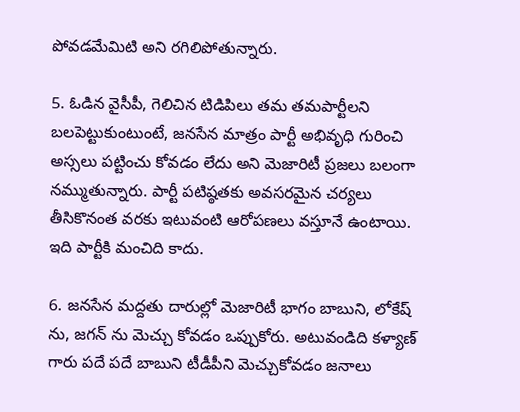పోవడమేమిటి అని రగిలిపోతున్నారు.

5. ఓడిన వైసీపీ, గెలిచిన టిడిపిలు తమ తమపార్టీలని బలపెట్టుకుంటుంటే, జనసేన మాత్రం పార్టీ అభివృధి గురించి అస్సలు పట్టించు కోవడం లేదు అని మెజారిటీ ప్రజలు బలంగా నమ్ముతున్నారు. పార్టీ పటిష్ఠతకు అవసరమైన చర్యలు తీసికొనంత వరకు ఇటువంటి ఆరోపణలు వస్తూనే ఉంటాయి. ఇది పార్టీకి మంచిది కాదు.

6. జనసేన మద్దతు దారుల్లో మెజారిటీ భాగం బాబుని, లోకేష్ ను, జగన్ ను మెచ్చు కోవడం ఒప్పుకోరు. అటువండిది కళ్యాణ్ గారు పదే పదే బాబుని టీడీపీని మెచ్చుకోవడం జనాలు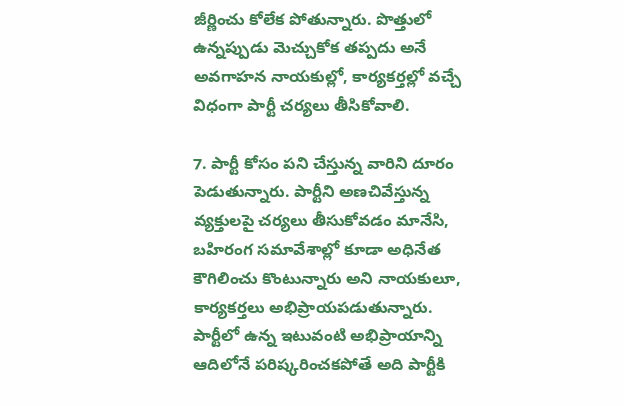జీర్ణించు కోలేక పోతున్నారు. పొత్తులో ఉన్నప్పుడు మెచ్చుకోక తప్పదు అనే అవగాహన నాయకుల్లో, కార్యకర్తల్లో వచ్చే విధంగా పార్టీ చర్యలు తీసికోవాలి.

7. పార్టీ కోసం పని చేస్తున్న వారిని దూరం పెడుతున్నారు. పార్టీని అణచివేస్తున్న వ్యక్తులపై చర్యలు తీసుకోవడం మానేసి, బహిరంగ సమావేశాల్లో కూడా అధినేత కౌగిలించు కొంటున్నారు అని నాయకులూ, కార్యకర్తలు అభిప్రాయపడుతున్నారు. పార్టీలో ఉన్న ఇటువంటి అభిప్రాయాన్ని ఆదిలోనే పరిష్కరించకపోతే అది పార్టీకి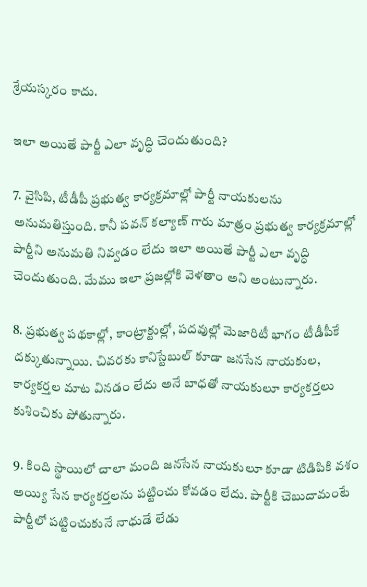శ్రేయస్కరం కాదు.

ఇలా అయితే పార్టీ ఎలా వృద్ధి చెందుతుంది?

7. వైసిపి, టీడీపీ ప్రభుత్వ కార్యక్రమాల్లో పార్టీ నాయకులను అనుమతిస్తుంది. కానీ పవన్ కల్యాణ్ గారు మాత్రం ప్రభుత్వ కార్యక్రమాల్లో పార్టీని అనుమతి నివ్వడం లేదు ఇలా అయితే పార్టీ ఎలా వృద్ధి చెందుతుంది. మేము ఇలా ప్రజల్లోకి వెళతాం అని అంటున్నారు.

8. ప్రభుత్వ పథకాల్లో, కాంట్రాక్టుల్లో, పదవుల్లో మెజారిటీ భాగం టీడీపీకే దక్కుతున్నాయి. చివరకు కానిస్టేబుల్ కూడా జనసేన నాయకుల, కార్యకర్తల మాట వినడం లేదు అనే బాధతో నాయకులూ కార్యకర్తలు కుశించికు పోతున్నారు.

9. కింది స్థాయిలో చాలా మంది జనసేన నాయకులూ కూడా టిడిపికి వశం అయ్యి సేన కార్యకర్తలను పట్టించు కోవడం లేదు. పార్టీకి చెబుదామంటే పార్టీలో పట్టించుకునే నాధుడే లేడు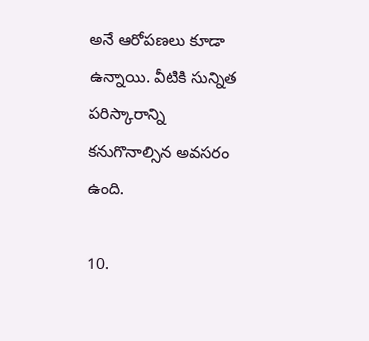అనే ఆరోపణలు కూడా ఉన్నాయి. వీటికి సున్నిత పరిస్కారాన్ని కనుగొనాల్సిన అవసరం ఉంది.

10.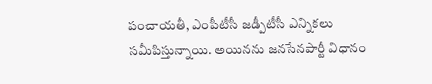పంచాయతీ, ఎంపీటీసీ జడ్పీటీసీ ఎన్నికలు సమీపిస్తున్నాయి. అయినను జనసేనపార్టీ విధానం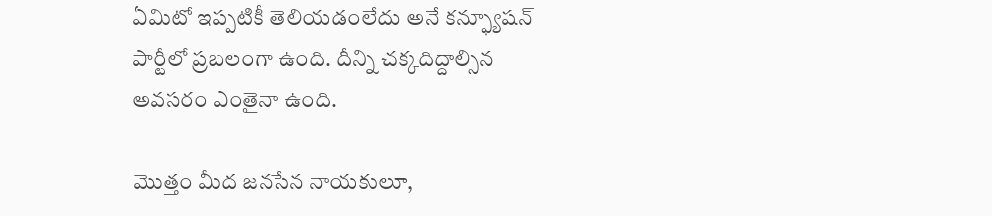ఏమిటో ఇప్పటికీ తెలియడంలేదు అనే కన్ఫ్యూషన్ పార్టీలో ప్రబలంగా ఉంది. దీన్ని చక్కదిద్దాల్సిన అవసరం ఎంతైనా ఉంది.

మొత్తం మీద జనసేన నాయకులూ,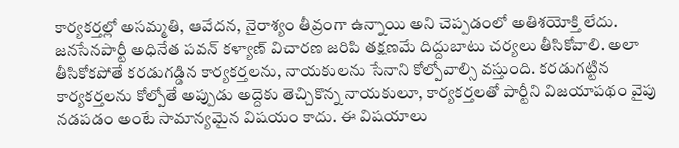కార్యకర్తల్లో అసమ్మతి, ఆవేదన, నైరాశ్యం తీవ్రంగా ఉన్నాయి అని చెప్పడంలో అతిశయోక్తి లేదు. జనసేనపార్టీ అధినేత పవన్ కళ్యాణ్ విచారణ జరిపి తక్షణమే దిద్దుబాటు చర్యలు తీసికోవాలి. అలా తీసికోకపోతే కరడుగడ్డిన కార్యకర్తలను, నాయకులను సేనాని కోల్పోవాల్సి వస్తుంది. కరడుగట్టిన కార్యకర్తలను కోల్పోతే అప్పుడు అద్దెకు తెచ్చికొన్న నాయకులూ, కార్యకర్తలతో పార్టీని విజయాపథం వైపు నడపడం అంటే సామాన్యమైన విషయం కాదు. ఈ విషయాలు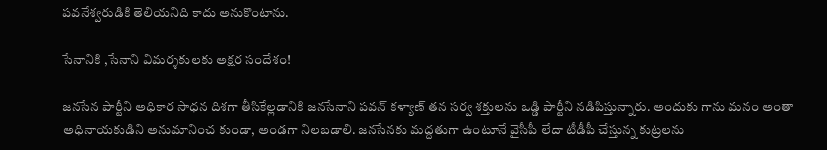పవనేశ్వరుడికి తెలియనిది కాదు అనుకొంటాను.

సేనానికి ,సేనాని విమర్శకులకు అక్షర సందేశం!

జనసేన పార్టీని అధికార సాధన దిశగా తీసికేల్లడానికి జనసేనాని పవన్ కళ్యాణ్ తన సర్వ శక్తులను ఒడ్డి పార్టీని నడిపిస్తున్నారు. అందుకు గాను మనం అంతా అధినాయకుడిని అనుమానించ కుండా, అండగా నిలబడాలి. జనసేనకు మద్దతుగా ఉంటూనే వైసీపీ లేదా టీడీపీ చేస్తున్న కుట్రలను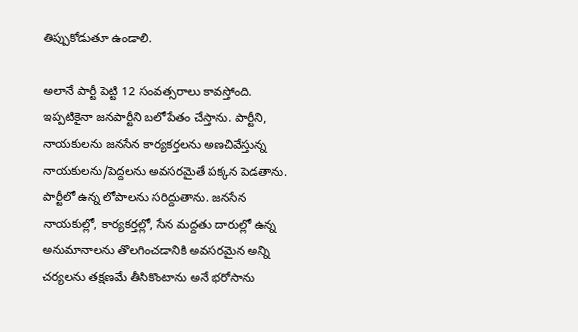తిప్పుకోడుతూ ఉండాలి.

అలానే పార్టీ పెట్టి 12 సంవత్సరాలు కావస్తోంది. ఇప్పటికైనా జనపార్టీని బలోపేతం చేస్తాను. పార్టీని, నాయకులను జనసేన కార్యకర్తలను అణచివేస్తున్న నాయకులను/పెద్దలను అవసరమైతే పక్కన పెడతాను. పార్టీలో ఉన్న లోపాలను సరిద్దుతాను. జనసేన నాయకుల్లో, కార్యకర్తల్లో, సేన మద్దతు దారుల్లో ఉన్న అనుమానాలను తొలగించడానికి అవసరమైన అన్ని చర్యలను తక్షణమే తీసికొంటాను అనే భరోసాను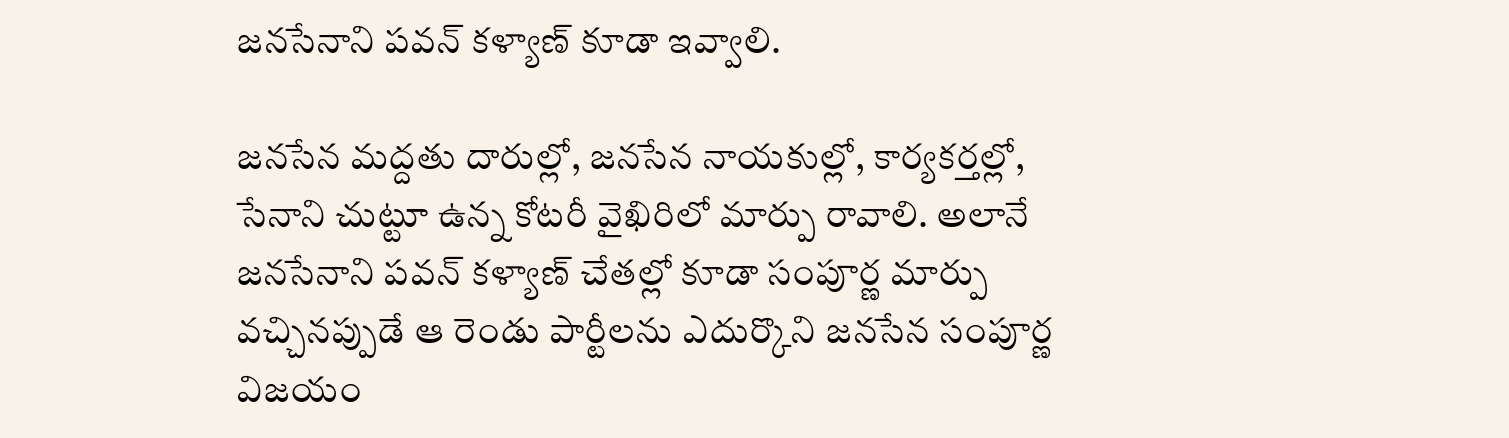జనసేనాని పవన్ కళ్యాణ్ కూడా ఇవ్వాలి.

జనసేన మద్దతు దారుల్లో, జనసేన నాయకుల్లో, కార్యకర్తల్లో, సేనాని చుట్టూ ఉన్న కోటరీ వైఖిరిలో మార్పు రావాలి. అలానే జనసేనాని పవన్ కళ్యాణ్ చేతల్లో కూడా సంపూర్ణ మార్పు వచ్చినప్పుడే ఆ రెండు పార్టీలను ఎదుర్కొని జనసేన సంపూర్ణ విజయం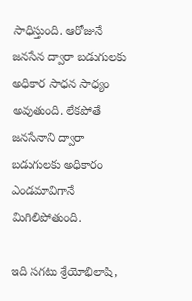సాధిస్తుంది. ఆరోజునే జనసేన ద్వారా బడుగులకు అధికార సాధన సాధ్యం అవుతుంది. లేకపోతే జనసేనాని ద్వారా బడుగులకు అధికారం ఎండమావిగానే మిగిలిపోతుంది.

ఇది సగటు శ్రేయోభిలాషి,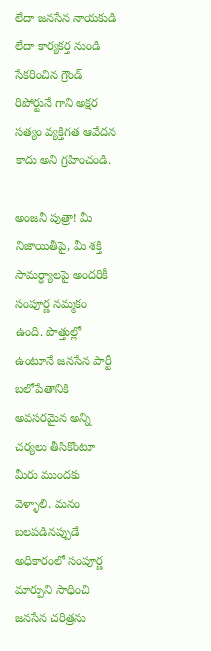లేదా జనసేన నాయకుడి లేదా కార్యకర్త నుండి సేకరించిన గ్రౌండ్ రిపోర్టునే గాని అక్షర సత్యం వ్యక్తిగత ఆవేదన కాదు అని గ్రహించండి.

అంజనీ పుత్రా! మీ నిజాయితీపై, మీ శక్తి సామర్ధ్యాలపై అందరికీ సంపూర్ణ నమ్మకం ఉంది. పొత్తుల్లో ఉంటూనే జనసేన పార్టీ బలోపేతానికి అవసరమైన అన్ని చర్యలు తీసికొంటూ మీరు ముందకు వెళ్ళాలి. మనం బలపడినప్పుడే అధికారంలో సంపూర్ణ మార్పుని సాధించి జనసేన చరిత్రను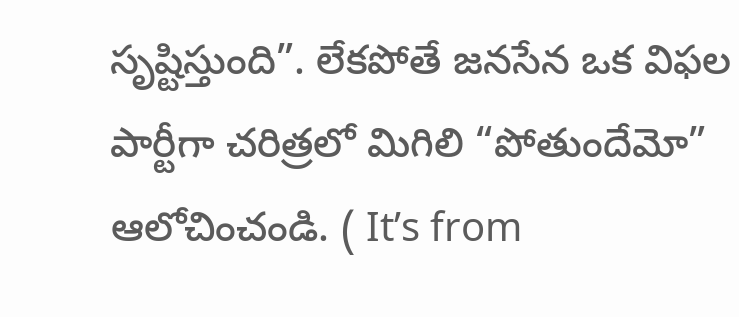సృష్టిస్తుంది”. లేకపోతే జనసేన ఒక విఫల పార్టీగా చరిత్రలో మిగిలి “పోతుందేమో” ఆలోచించండి. ( It’s from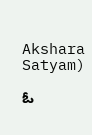Akshara Satyam)

ఓ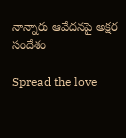నాన్నారు ఆవేదనపై అక్షర సందేశం

Spread the love